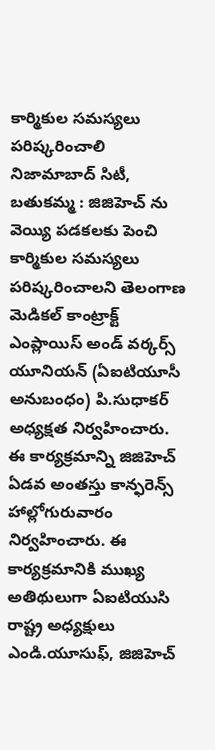కార్మికుల సమస్యలు పరిష్కరించాలి
నిజామాబాద్ సిటీ, బతుకమ్మ : జిజిహెచ్ ను వెయ్యి పడకలకు పెంచి కార్మికుల సమస్యలు పరిష్కరించాలని తెలంగాణ మెడికల్ కాంట్రాక్ట్ ఎంప్లాయిస్ అండ్ వర్కర్స్ యూనియన్ (ఏఐటియూసీ అనుబంధం) పి.సుధాకర్ అధ్యక్షత నిర్వహించారు. ఈ కార్యక్రమాన్ని జిజిహెచ్ ఏడవ అంతస్తు కాన్ఫరెన్స్ హాల్లోగురువారం నిర్వహించారు. ఈ కార్యక్రమానికి ముఖ్య అతిథులుగా ఏఐటియుసి రాష్ట్ర అధ్యక్షులు ఎండి.యూసుఫ్, జిజిహెచ్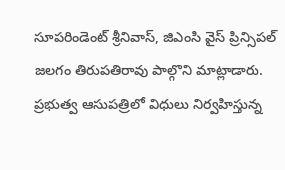సూపరిండెంట్ శ్రీనివాస్, జిఎంసి వైస్ ప్రిన్సిపల్ జలగం తిరుపతిరావు పాల్గొని మాట్లాడారు. ప్రభుత్వ ఆసుపత్రిలో విధులు నిర్వహిస్తున్న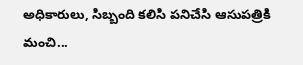అధికారులు, సిబ్బంది కలిసి పనిచేసి ఆసుపత్రికి మంచి...